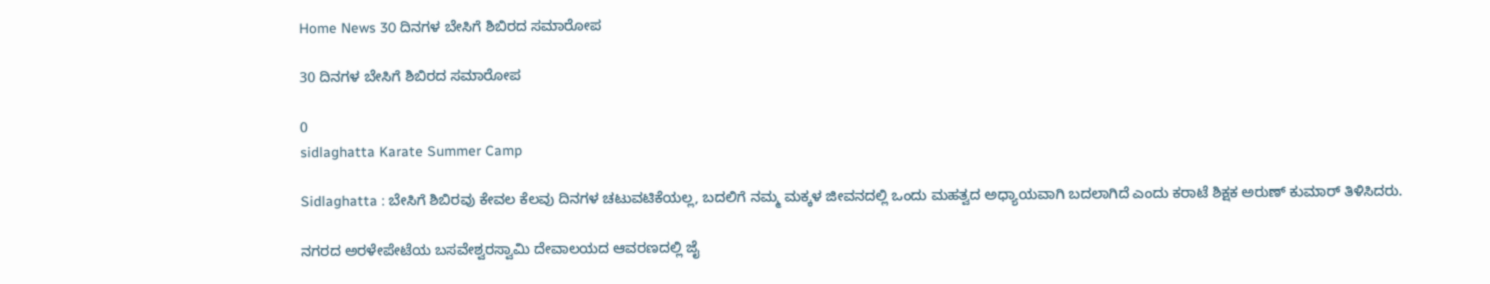Home News 30 ದಿನಗಳ ಬೇಸಿಗೆ ಶಿಬಿರದ ಸಮಾರೋಪ

30 ದಿನಗಳ ಬೇಸಿಗೆ ಶಿಬಿರದ ಸಮಾರೋಪ

0
sidlaghatta Karate Summer Camp

Sidlaghatta : ಬೇಸಿಗೆ ಶಿಬಿರವು ಕೇವಲ ಕೆಲವು ದಿನಗಳ ಚಟುವಟಿಕೆಯಲ್ಲ, ಬದಲಿಗೆ ನಮ್ಮ ಮಕ್ಕಳ ಜೀವನದಲ್ಲಿ ಒಂದು ಮಹತ್ವದ ಅಧ್ಯಾಯವಾಗಿ ಬದಲಾಗಿದೆ ಎಂದು ಕರಾಟೆ ಶಿಕ್ಷಕ ಅರುಣ್ ಕುಮಾರ್ ತಿಳಿಸಿದರು.

ನಗರದ ಅರಳೇಪೇಟೆಯ ಬಸವೇಶ್ವರಸ್ವಾಮಿ ದೇವಾಲಯದ ಆವರಣದಲ್ಲಿ ಜೈ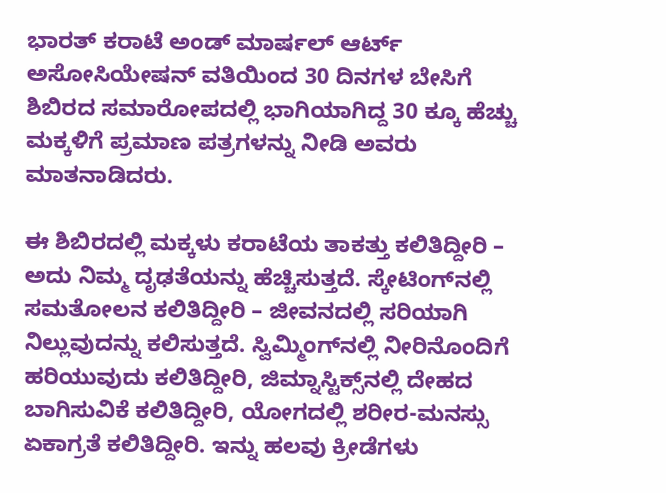ಭಾರತ್ ಕರಾಟೆ ಅಂಡ್ ಮಾರ್ಷಲ್ ಆರ್ಟ್ ಅಸೋಸಿಯೇಷನ್ ವತಿಯಿಂದ 30 ದಿನಗಳ ಬೇಸಿಗೆ ಶಿಬಿರದ ಸಮಾರೋಪದಲ್ಲಿ ಭಾಗಿಯಾಗಿದ್ದ 30 ಕ್ಕೂ ಹೆಚ್ಚು ಮಕ್ಕಳಿಗೆ ಪ್ರಮಾಣ ಪತ್ರಗಳನ್ನು ನೀಡಿ ಅವರು ಮಾತನಾಡಿದರು.

ಈ ಶಿಬಿರದಲ್ಲಿ ಮಕ್ಕಳು ಕರಾಟೆಯ ತಾಕತ್ತು ಕಲಿತಿದ್ದೀರಿ – ಅದು ನಿಮ್ಮ ದೃಢತೆಯನ್ನು ಹೆಚ್ಚಿಸುತ್ತದೆ. ಸ್ಕೇಟಿಂಗ್‌ನಲ್ಲಿ ಸಮತೋಲನ ಕಲಿತಿದ್ದೀರಿ – ಜೀವನದಲ್ಲಿ ಸರಿಯಾಗಿ ನಿಲ್ಲುವುದನ್ನು ಕಲಿಸುತ್ತದೆ. ಸ್ವಿಮ್ಮಿಂಗ್‌ನಲ್ಲಿ ನೀರಿನೊಂದಿಗೆ ಹರಿಯುವುದು ಕಲಿತಿದ್ದೀರಿ, ಜಿಮ್ನಾಸ್ಟಿಕ್ಸ್‌ನಲ್ಲಿ ದೇಹದ ಬಾಗಿಸುವಿಕೆ ಕಲಿತಿದ್ದೀರಿ, ಯೋಗದಲ್ಲಿ ಶರೀರ-ಮನಸ್ಸು ಏಕಾಗ್ರತೆ ಕಲಿತಿದ್ದೀರಿ. ಇನ್ನು ಹಲವು ಕ್ರೀಡೆಗಳು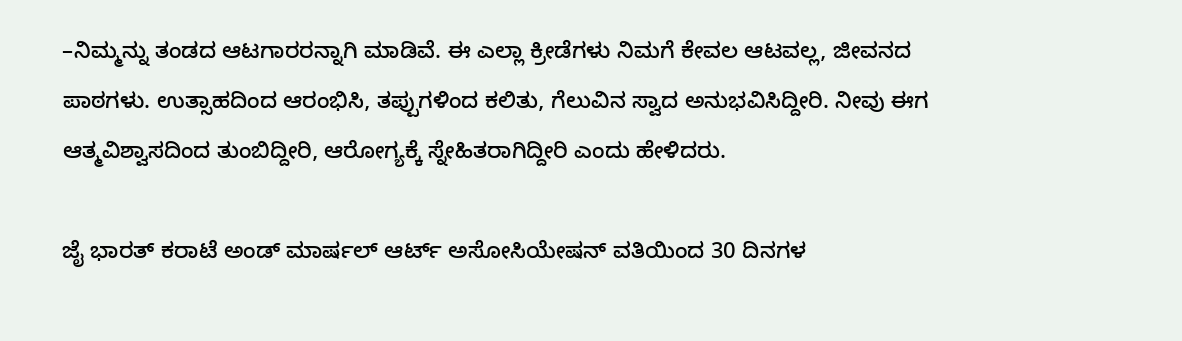–ನಿಮ್ಮನ್ನು ತಂಡದ ಆಟಗಾರರನ್ನಾಗಿ ಮಾಡಿವೆ. ಈ ಎಲ್ಲಾ ಕ್ರೀಡೆಗಳು ನಿಮಗೆ ಕೇವಲ ಆಟವಲ್ಲ, ಜೀವನದ ಪಾಠಗಳು. ಉತ್ಸಾಹದಿಂದ ಆರಂಭಿಸಿ, ತಪ್ಪುಗಳಿಂದ ಕಲಿತು, ಗೆಲುವಿನ ಸ್ವಾದ ಅನುಭವಿಸಿದ್ದೀರಿ. ನೀವು ಈಗ ಆತ್ಮವಿಶ್ವಾಸದಿಂದ ತುಂಬಿದ್ದೀರಿ, ಆರೋಗ್ಯಕ್ಕೆ ಸ್ನೇಹಿತರಾಗಿದ್ದೀರಿ ಎಂದು ಹೇಳಿದರು.

ಜೈ ಭಾರತ್ ಕರಾಟೆ ಅಂಡ್ ಮಾರ್ಷಲ್ ಆರ್ಟ್ ಅಸೋಸಿಯೇಷನ್ ವತಿಯಿಂದ 30 ದಿನಗಳ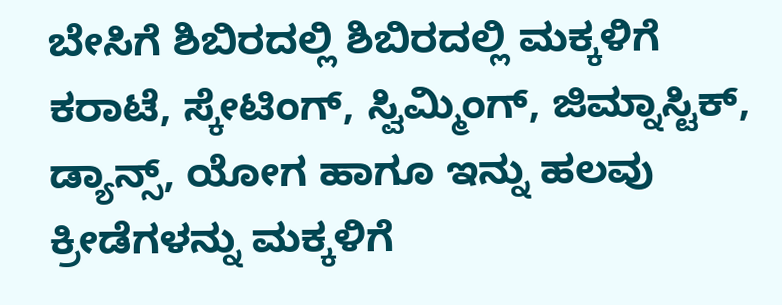ಬೇಸಿಗೆ ಶಿಬಿರದಲ್ಲಿ ಶಿಬಿರದಲ್ಲಿ ಮಕ್ಕಳಿಗೆ ಕರಾಟೆ, ಸ್ಕೇಟಿಂಗ್, ಸ್ವಿಮ್ಮಿಂಗ್, ಜಿಮ್ನಾಸ್ಟಿಕ್, ಡ್ಯಾನ್ಸ್, ಯೋಗ ಹಾಗೂ ಇನ್ನು ಹಲವು ಕ್ರೀಡೆಗಳನ್ನು ಮಕ್ಕಳಿಗೆ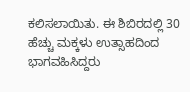ಕಲಿಸಲಾಯಿತು. ಈ ಶಿಬಿರದಲ್ಲಿ 30 ಹೆಚ್ಚು ಮಕ್ಕಳು ಉತ್ಸಾಹದಿಂದ ಭಾಗವಹಿಸಿದ್ದರು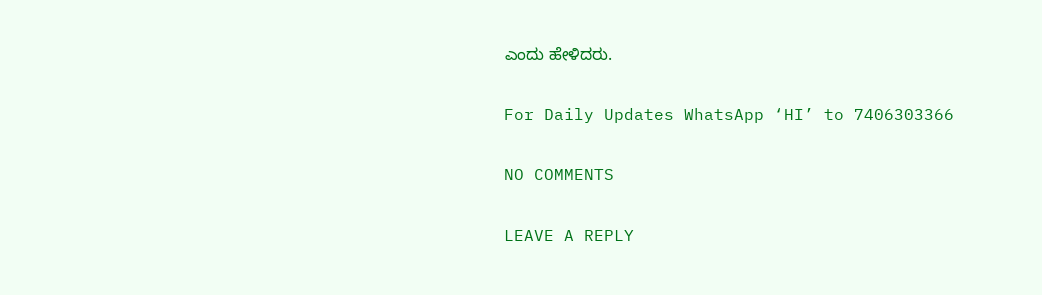ಎಂದು ಹೇಳಿದರು.

For Daily Updates WhatsApp ‘HI’ to 7406303366

NO COMMENTS

LEAVE A REPLY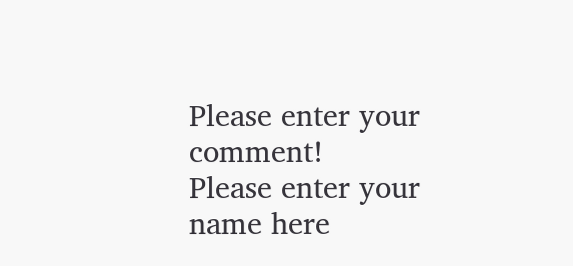Please enter your comment!
Please enter your name here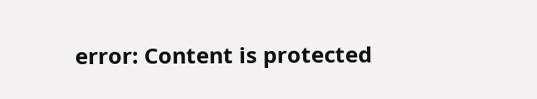error: Content is protected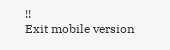!!
Exit mobile version